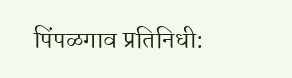पिंपळगाव प्रतिनिधी: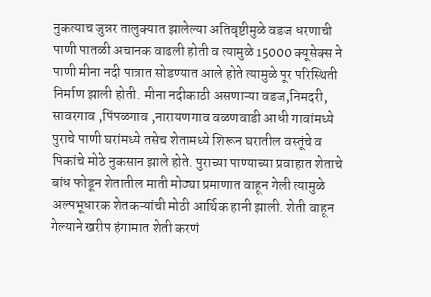नुकत्याच जुन्नर तालुक्यात झालेल्या अतिवृष्टीमुळे वडज धरणाची पाणी पातळी अचानक वाढली होती व त्यामुळे 15000 क्यूसेक्स ने पाणी मीना नदी पात्रात सोडण्यात आले होते त्यामुळे पूर परिस्थिती निर्माण झाली होती. मीना नदीकाठी असणाऱ्या वडज,निमदरी, सावरगाव ,पिंपळगाव ,नारायणगाव वळणवाडी आधी गावांमध्ये पुराचे पाणी घरांमध्ये तसेच शेतामध्ये शिरून घरातील वस्तूंचे व पिकांचे मोठे नुकसान झाले होते. पुराच्या पाण्याच्या प्रवाहात शेताचे बांध फोडून शेतातील माती मोठ्या प्रमाणात वाहून गेली त्यामुळे अल्पभूधारक शेतकऱ्यांची मोठी आर्थिक हानी झाली. शेती वाहून गेल्याने खरीप हंगामात शेती करणं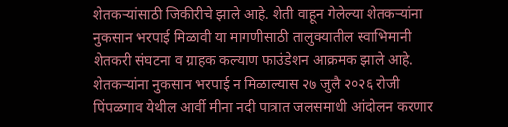शेतकऱ्यांसाठी जिकीरीचे झाले आहे. शेती वाहून गेलेल्या शेतकऱ्यांना नुकसान भरपाई मिळावी या मागणीसाठी तालुक्यातील स्वाभिमानी शेतकरी संघटना व ग्राहक कल्याण फाउंडेशन आक्रमक झाले आहे. शेतकऱ्यांना नुकसान भरपाई न मिळाल्यास २७ जुलै २०२६ रोजी पिंपळगाव येथील आर्वी मीना नदी पात्रात जलसमाधी आंदोलन करणार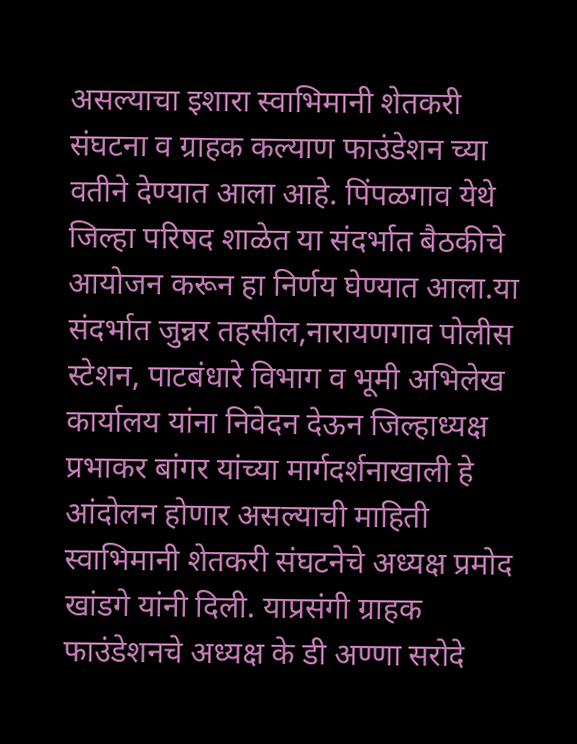असल्याचा इशारा स्वाभिमानी शेतकरी संघटना व ग्राहक कल्याण फाउंडेशन च्या वतीने देण्यात आला आहे. पिंपळगाव येथे जिल्हा परिषद शाळेत या संदर्भात बैठकीचे आयोजन करून हा निर्णय घेण्यात आला.या संदर्भात जुन्नर तहसील,नारायणगाव पोलीस स्टेशन, पाटबंधारे विभाग व भूमी अभिलेख कार्यालय यांना निवेदन देऊन जिल्हाध्यक्ष प्रभाकर बांगर यांच्या मार्गदर्शनाखाली हे आंदोलन होणार असल्याची माहिती स्वाभिमानी शेतकरी संघटनेचे अध्यक्ष प्रमोद खांडगे यांनी दिली. याप्रसंगी ग्राहक फाउंडेशनचे अध्यक्ष के डी अण्णा सरोदे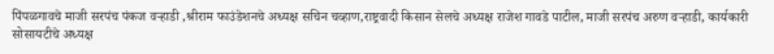पिंपळगावचे माजी सरपंच पंकज वऱ्हाडी ,श्रीराम फाउंडेशनचे अध्यक्ष सचिन चव्हाण,राष्ट्रवादी किसान सेलचे अध्यक्ष राजेश गावडे पाटील, माजी सरपंच अरुण वऱ्हाडी, कार्यकारी सोसायटीचे अध्यक्ष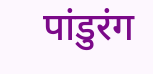पांडुरंग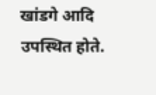खांडगे आदि उपस्थित होते.